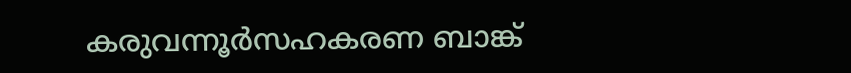കരുവന്നൂർസഹകരണ ബാങ്ക്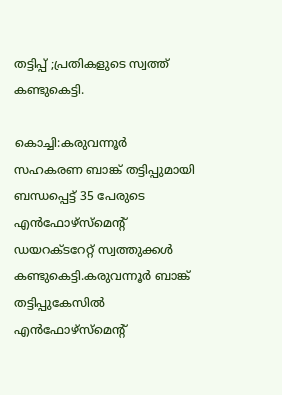തട്ടിപ്പ് ;പ്രതികളുടെ സ്വത്ത് കണ്ടുകെട്ടി.

കൊച്ചി:കരുവന്നൂര്‍ സഹകരണ ബാങ്ക് തട്ടിപ്പുമായി ബന്ധപ്പെട്ട് 35 പേരുടെ എന്‍ഫോഴ്‌സ്‌മെന്റ് ഡയറക്ടറേറ്റ് സ്വത്തുക്കള്‍ കണ്ടുകെട്ടി.കരുവന്നൂർ ബാങ്ക് തട്ടിപ്പുകേസില്‍ എന്‍ഫോഴ്സ്‍മെന്‍റ്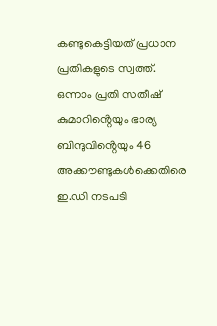കണ്ടുകെട്ടിയത് പ്രധാന പ്രതികളുടെ സ്വത്ത്. ഒന്നാം പ്രതി സതീഷ് കുമാറിൻ്റെയും ഭാര്യ ബിന്ദുവിൻ്റെയും 46 അക്കൗണ്ടുകള്‍ക്കെതിരെ ഇ.ഡി നടപടി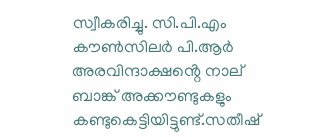സ്വീകരിച്ചു. സി.പി.എം കൗൺസിലർ പി.ആർ അരവിന്ദാക്ഷൻ്റെ നാല് ബാങ്ക് അക്കൗണ്ടുകളും കണ്ടുകെട്ടിയിട്ടുണ്ട്.സതീഷ്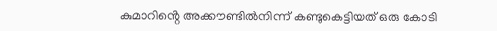കുമാറിൻ്റെ അക്കൗണ്ടിൽനിന്ന് കണ്ടുകെട്ടിയത് ഒരു കോടി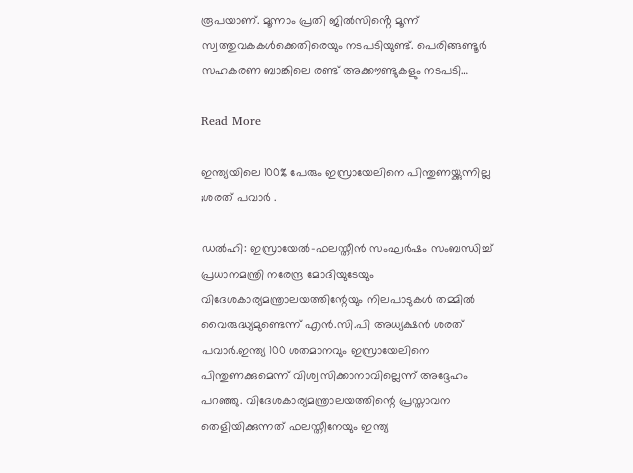രൂപയാണ്. മൂന്നാം പ്രതി ജിൽസിൻ്റെ മൂന്ന് സ്വത്തുവകകള്‍ക്കെതിരെയും നടപടിയുണ്ട്. പെരിങ്ങണ്ടൂർ സഹകരണ ബാങ്കിലെ രണ്ട് അക്കൗണ്ടുകളും നടപടി…

Read More

ഇന്ത്യയിലെ 100% പേരും ഇസ്രായേലിനെ പിന്തുണയ്ക്കുന്നില്ല ;ശരത് പവാർ .

ഡല്‍ഹി: ഇസ്രായേല്‍-ഫലസ്തീൻ സംഘര്‍ഷം സംബന്ധിച്ച്‌ പ്രധാനമന്ത്രി നരേന്ദ്ര മോദിയുടേയും വിദേശകാര്യമന്ത്രാലയത്തിന്റേയും നിലപാടുകള്‍ തമ്മില്‍ വൈരുദ്ധ്യമുണ്ടെന്ന് എൻ.സി.പി അധ്യക്ഷൻ ശരത് പവാര്‍.ഇന്ത്യ 100 ശതമാനവും ഇസ്രായേലിനെ പിന്തുണക്കുമെന്ന് വിശ്വസിക്കാനാവില്ലെന്ന് അദ്ദേഹം പറഞ്ഞു. വിദേശകാര്യമന്ത്രാലയത്തിന്റെ പ്രസ്താവന തെളിയിക്കുന്നത് ഫലസ്തീനേയും ഇന്ത്യ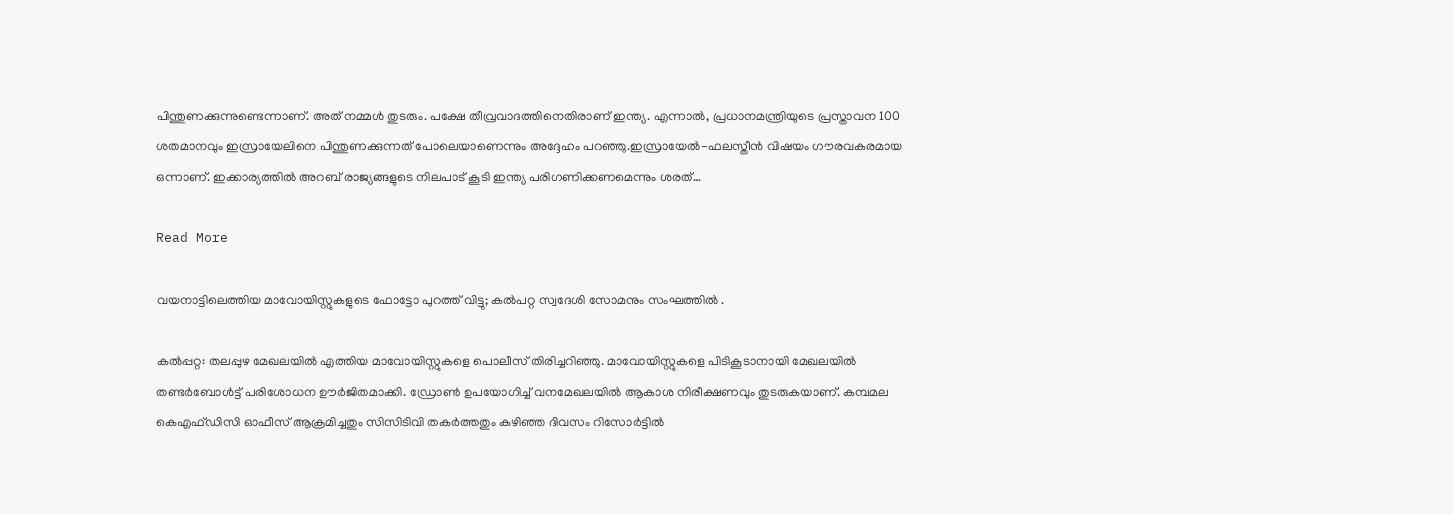പിന്തുണക്കുന്നുണ്ടെന്നാണ്. അത് നമ്മള്‍ തുടരും. പക്ഷേ തീവ്രവാദത്തിനെതിരാണ് ഇന്ത്യ. എന്നാല്‍, പ്രധാനമന്ത്രിയുടെ പ്രസ്താവന 100 ശതമാനവും ഇസ്രായേലിനെ പിന്തുണക്കുന്നത് പോലെയാണെന്നും അദ്ദേഹം പറഞ്ഞു.ഇസ്രായേല്‍-ഫലസ്തീൻ വിഷയം ഗൗരവകരമായ ഒന്നാണ്. ഇക്കാര്യത്തില്‍ അറബ് രാജ്യങ്ങളുടെ നിലപാട് കൂടി ഇന്ത്യ പരിഗണിക്കണമെന്നും ശരത്…

Read More

വയനാട്ടിലെത്തിയ മാവോയിസ്റ്റുകളുടെ ഫോട്ടോ പുറത്ത് വിട്ടു; കൽപറ്റ സ്വദേശി സോമനും സംഘത്തിൽ .

കൽപ്പറ്റ: തലപ്പുഴ മേഖലയിൽ എത്തിയ മാവോയിസ്റ്റുകളെ പൊലീസ് തിരിച്ചറിഞ്ഞു. മാവോയിസ്റ്റുകളെ പിടികൂടാനായി മേഖലയിൽ തണ്ടർബോൾട്ട് പരിശോധന ഊർജിതമാക്കി. ഡ്രോൺ ഉപയോഗിച്ച് വനമേഖലയിൽ ആകാശ നിരീക്ഷണവും തുടരുകയാണ്. കമ്പമല കെഎഫ്ഡിസി ഓഫീസ് ആക്രമിച്ചതും സിസിടിവി തകർത്തതും കഴിഞ്ഞ ദിവസം റിസോർട്ടിൽ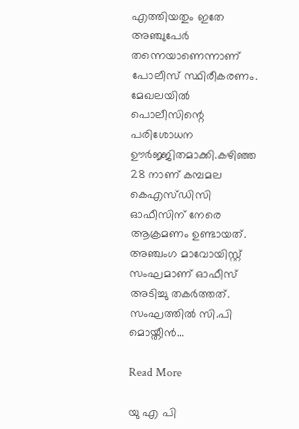എത്തിയതും ഇതേ അഞ്ചുപേർ തന്നെയാണെന്നാണ് പോലീസ് സ്ഥിരീകരണം. മേഖലയിൽ പൊലീസിന്റെ പരിശോധന ഊർജ്ജിതമാക്കി.കഴിഞ്ഞ 28 നാണ് കമ്പമല കെഎസ്‌ഡി‌സി ഓഫീസിന് നേരെ ആക്രമണം ഉണ്ടായത്. അഞ്ചംഗ മാവോയിസ്റ്റ് സംഘമാണ് ഓഫീസ് അടിച്ചു തകർത്തത്. സംഘത്തിൽ സി.പി മൊയ്തീൻ…

Read More

യു എ പി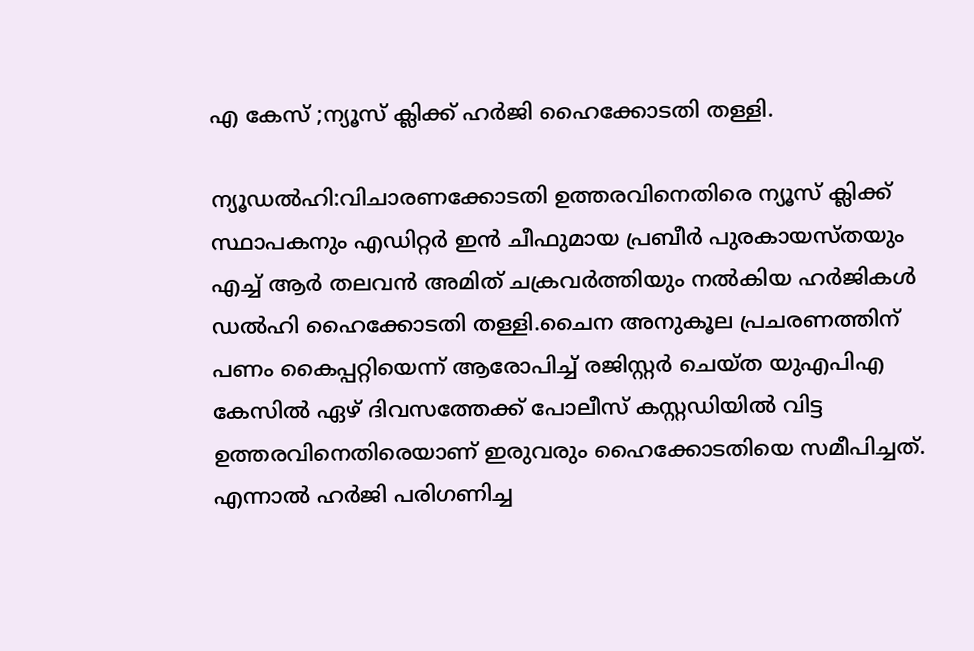എ കേസ് ;ന്യൂസ് ക്ലിക്ക് ഹർജി ഹൈക്കോടതി തള്ളി.

ന്യൂഡൽഹി:വിചാരണക്കോടതി ഉത്തരവിനെതിരെ ന്യൂസ് ക്ലിക്ക് സ്ഥാപകനും എഡിറ്റര്‍ ഇന്‍ ചീഫുമായ പ്രബീര്‍ പുരകായസ്തയും എച്ച്‌ ആര്‍ തലവന്‍ അമിത് ചക്രവര്‍ത്തിയും നല്‍കിയ ഹര്‍ജികള്‍ ഡല്‍ഹി ഹൈക്കോടതി തള്ളി.ചൈന അനുകൂല പ്രചരണത്തിന് പണം കൈപ്പറ്റിയെന്ന് ആരോപിച്ച്‌ രജിസ്റ്റര്‍ ചെയ്ത യുഎപിഎ കേസില്‍ ഏഴ് ദിവസത്തേക്ക് പോലീസ് കസ്റ്റഡിയില്‍ വിട്ട ഉത്തരവിനെതിരെയാണ് ഇരുവരും ഹൈക്കോടതിയെ സമീപിച്ചത്. എന്നാല്‍ ഹര്‍ജി പരിഗണിച്ച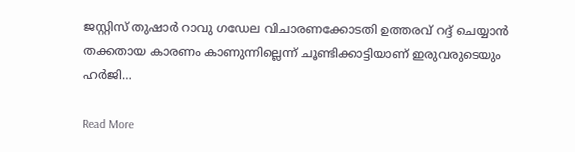ജസ്റ്റിസ്‌ തുഷാര്‍ റാവു ഗഡേല വിചാരണക്കോടതി ഉത്തരവ് റദ്ദ് ചെയ്യാന്‍ തക്കതായ കാരണം കാണുന്നില്ലെന്ന് ചൂണ്ടിക്കാട്ടിയാണ് ഇരുവരുടെയും ഹര്‍ജി…

Read More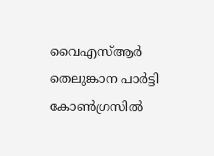വൈഎസ്‌ആര്‍ തെലുങ്കാന പാർട്ടി കോൺഗ്രസിൽ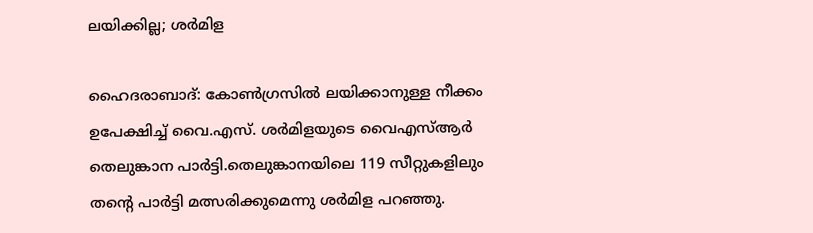ലയിക്കില്ല; ശർമിള

ഹൈദരാബാദ്: കോണ്‍ഗ്രസില്‍ ലയിക്കാനുള്ള നീക്കം ഉപേക്ഷിച്ച്‌ വൈ.എസ്. ശര്‍മിളയുടെ വൈഎസ്‌ആര്‍ തെലുങ്കാന പാര്‍ട്ടി.തെലുങ്കാനയിലെ 119 സീറ്റുകളിലും തന്‍റെ പാര്‍ട്ടി മത്സരിക്കുമെന്നു ശര്‍മിള പറഞ്ഞു.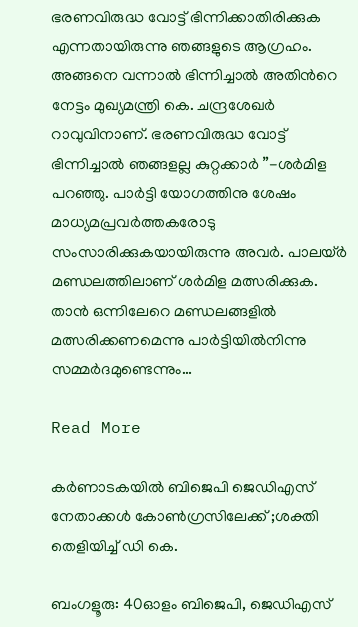ഭരണവിരുദ്ധ വോട്ട് ഭിന്നിക്കാതിരിക്കുക എന്നതായിരുന്നു ഞങ്ങളുടെ ആഗ്രഹം. അങ്ങനെ വന്നാല്‍ ഭിന്നിച്ചാല്‍ അതിന്‍റെ നേട്ടം മുഖ്യമന്ത്രി കെ. ചന്ദ്രശേഖര്‍ റാവുവിനാണ്. ഭരണവിരുദ്ധ വോട്ട് ഭിന്നിച്ചാല്‍ ഞങ്ങളല്ല കുറ്റക്കാര്‍ ”-ശര്‍മിള പറഞ്ഞു. പാര്‍ട്ടി യോഗത്തിനു ശേഷം മാധ്യമപ്രവര്‍ത്തകരോടു സംസാരിക്കുകയായിരുന്നു അവര്‍. പാലയ്ര്‍ മണ്ഡലത്തിലാണ് ശര്‍മിള മത്സരിക്കുക. താൻ ഒന്നിലേറെ മണ്ഡലങ്ങളില്‍ മത്സരിക്കണമെന്നു പാര്‍ട്ടിയില്‍നിന്നു സമ്മര്‍ദമുണ്ടെന്നും…

Read More

കർണാടകയിൽ ബിജെപി ജെഡിഎസ് നേതാക്കൾ കോൺഗ്രസിലേക്ക് ;ശക്തി തെളിയിച്ച് ഡി കെ.

ബംഗളൂരു: 40ഓളം ബിജെപി, ജെഡിഎസ്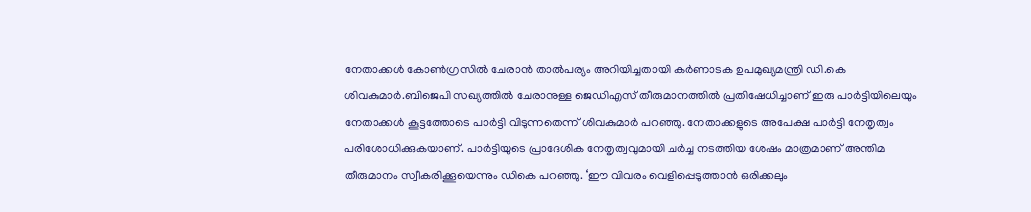നേതാക്കള്‍ കോണ്‍ഗ്രസില്‍ ചേരാന്‍ താല്‍പര്യം അറിയിച്ചതായി കര്‍ണാടക ഉപമുഖ്യമന്ത്രി ഡി.കെ ശിവകുമാര്‍.ബിജെപി സഖ്യത്തില്‍ ചേരാനുള്ള ജെഡിഎസ് തീരുമാനത്തില്‍ പ്രതിഷേധിച്ചാണ് ഇരു പാര്‍ട്ടിയിലെയും നേതാക്കള്‍ കൂട്ടത്തോടെ പാര്‍ട്ടി വിടുന്നതെന്ന് ശിവകുമാര്‍ പറഞ്ഞു. നേതാക്കളുടെ അപേക്ഷ പാര്‍ട്ടി നേതൃത്വം പരിശോധിക്കുകയാണ്. പാര്‍ട്ടിയുടെ പ്രാദേശിക നേതൃത്വവുമായി ചര്‍ച്ച നടത്തിയ ശേഷം മാത്രമാണ് അന്തിമ തീരുമാനം സ്വീകരിക്കൂയെന്നും ഡികെ പറഞ്ഞു. ‘ഈ വിവരം വെളിപ്പെടുത്താന്‍ ഒരിക്കലും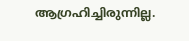ആഗ്രഹിച്ചിരുന്നില്ല.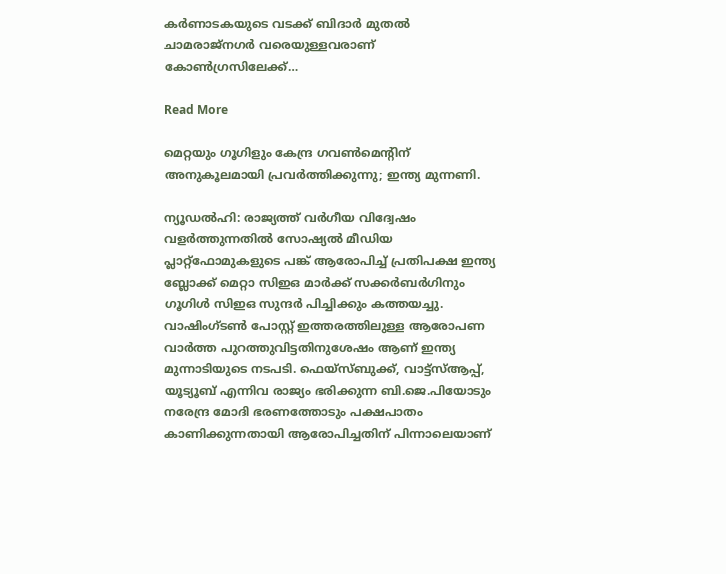കര്‍ണാടകയുടെ വടക്ക് ബിദാര്‍ മുതല്‍ ചാമരാജ്‌നഗര്‍ വരെയുള്ളവരാണ് കോണ്‍ഗ്രസിലേക്ക്…

Read More

മെറ്റയും ഗൂഗിളും കേന്ദ്ര ഗവൺമെന്റിന് അനുകൂലമായി പ്രവർത്തിക്കുന്നു; ഇന്ത്യ മുന്നണി.

ന്യൂഡൽഹി: രാജ്യത്ത് വർഗീയ വിദ്വേഷം വളർത്തുന്നതിൽ സോഷ്യൽ മീഡിയ പ്ലാറ്റ്‌ഫോമുകളുടെ പങ്ക് ആരോപിച്ച് പ്രതിപക്ഷ ഇന്ത്യ ബ്ലോക്ക് മെറ്റാ സിഇഒ മാർക്ക് സക്കർബർഗിനും ഗൂഗിൾ സിഇഒ സുന്ദർ പിച്ചിക്കും കത്തയച്ചു. വാഷിംഗ്ടൺ പോസ്റ്റ് ഇത്തരത്തിലുള്ള ആരോപണ വാർത്ത പുറത്തുവിട്ടതിനുശേഷം ആണ് ഇന്ത്യ മുന്നാടിയുടെ നടപടി. ഫെയ്‌സ്ബുക്ക്, വാട്ട്‌സ്ആപ്പ്, യൂട്യൂബ് എന്നിവ രാജ്യം ഭരിക്കുന്ന ബി.ജെ.പിയോടും നരേന്ദ്ര മോദി ഭരണത്തോടും പക്ഷപാതം കാണിക്കുന്നതായി ആരോപിച്ചതിന് പിന്നാലെയാണ്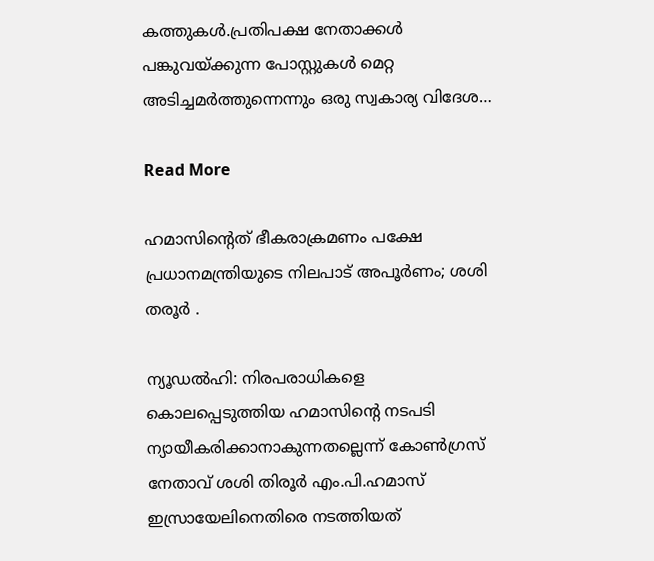കത്തുകൾ.പ്രതിപക്ഷ നേതാക്കള്‍ പങ്കുവയ്ക്കുന്ന പോസ്റ്റുകള്‍ മെറ്റ അടിച്ചമര്‍ത്തുന്നെന്നും ഒരു സ്വകാര്യ വിദേശ…

Read More

ഹമാസിന്റെത് ഭീകരാക്രമണം പക്ഷേ പ്രധാനമന്ത്രിയുടെ നിലപാട് അപൂർണം; ശശി തരൂർ .

ന്യൂഡല്‍ഹി: നിരപരാധികളെ കൊലപ്പെടുത്തിയ ഹമാസിന്റെ നടപടി ന്യായീകരിക്കാനാകുന്നതല്ലെന്ന് കോണ്‍ഗ്രസ് നേതാവ് ശശി തിരൂര്‍ എം.പി.ഹമാസ് ഇസ്രായേലിനെതിരെ നടത്തിയത്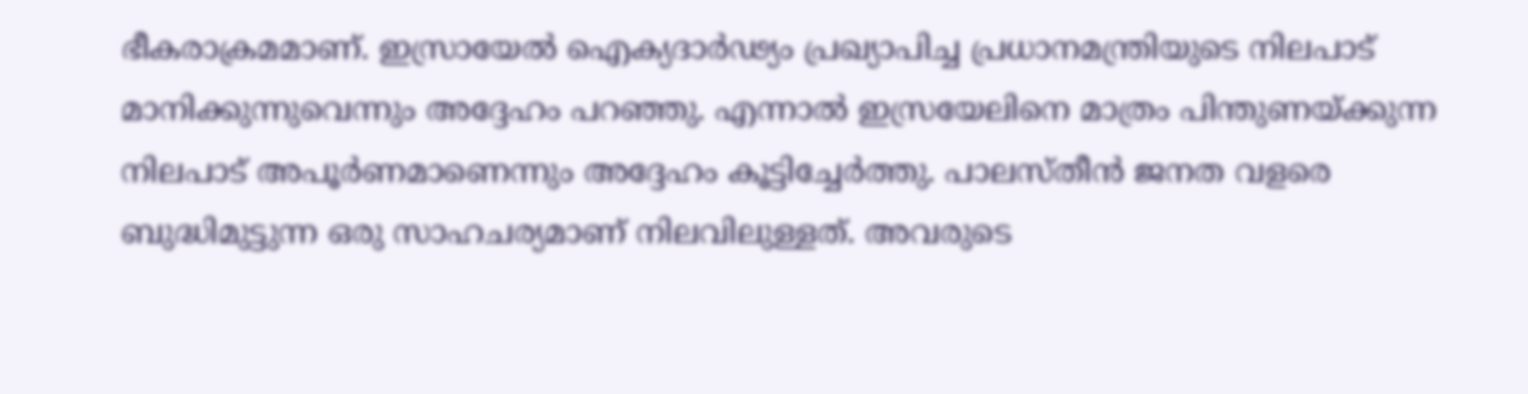ഭീകരാക്രമമാണ്. ഇസ്രായേല്‍ ഐക്യദാര്‍ഢ്യം പ്രഖ്യാപിച്ച പ്രധാനമന്ത്രിയുടെ നിലപാട് മാനിക്കുന്നുവെന്നും അദ്ദേഹം പറഞ്ഞു. എന്നാല്‍ ഇസ്രയേലിനെ മാത്രം പിന്തുണയ്ക്കുന്ന നിലപാട് അപൂര്‍ണമാണെന്നും അദ്ദേഹം കൂട്ടിച്ചേര്‍ത്തു. പാലസ്‌തീൻ ജനത വളരെ ബുദ്ധിമുട്ടുന്ന ഒരു സാഹചര്യമാണ് നിലവിലുള്ളത്. അവരുടെ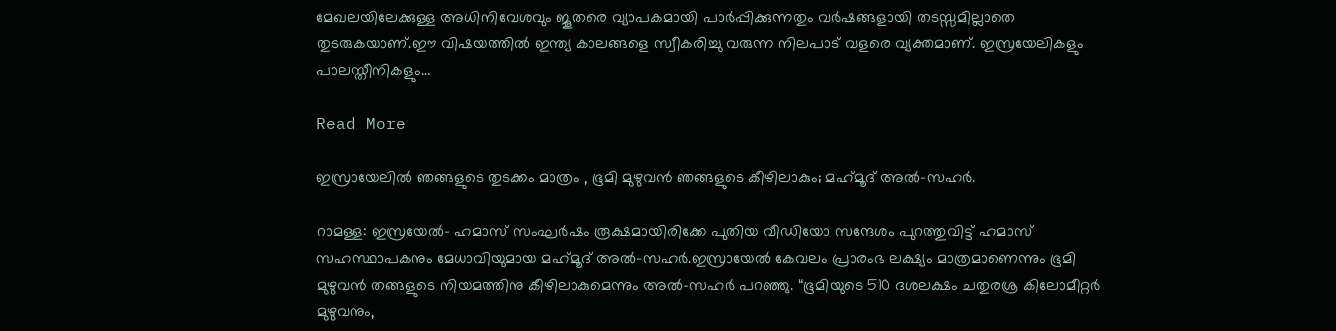മേഖലയിലേക്കുള്ള അധിനിവേശവും ജൂതരെ വ്യാപകമായി പാര്‍പ്പിക്കുന്നതും വര്‍ഷങ്ങളായി തടസ്സമില്ലാതെ തുടരുകയാണ്.ഈ വിഷയത്തില്‍ ഇന്ത്യ കാലങ്ങളെ സ്വീകരിച്ചു വരുന്ന നിലപാട് വളരെ വ്യക്തമാണ്. ഇസ്രയേലികളും പാലസ്തീനികളും…

Read More

ഇസ്രായേലിൽ ഞങ്ങളുടെ തുടക്കം മാത്രം , ഭൂമി മുഴുവൻ ഞങ്ങളുടെ കീഴിലാകും; മഹ്‌മൂദ് അല്‍-സഹര്‍.

റാമള്ള: ഇസ്രയേല്‍- ഹമാസ് സംഘര്‍ഷം രൂക്ഷമായിരിക്കേ പുതിയ വീഡിയോ സന്ദേശം പുറത്തുവിട്ട് ഹമാസ് സഹസ്ഥാപകനും മേധാവിയുമായ മഹ്‌മൂദ് അല്‍-സഹര്‍.ഇസ്രായേല്‍ കേവലം പ്രാരംഭ ലക്ഷ്യം മാത്രമാണെന്നും ഭൂമി മുഴുവൻ തങ്ങളുടെ നിയമത്തിനു കീഴിലാകുമെന്നും അല്‍-സഹര്‍ പറഞ്ഞു. “ഭൂമിയുടെ 510 ദശലക്ഷം ചതുരശ്ര കിലോമീറ്റര്‍ മുഴുവനും,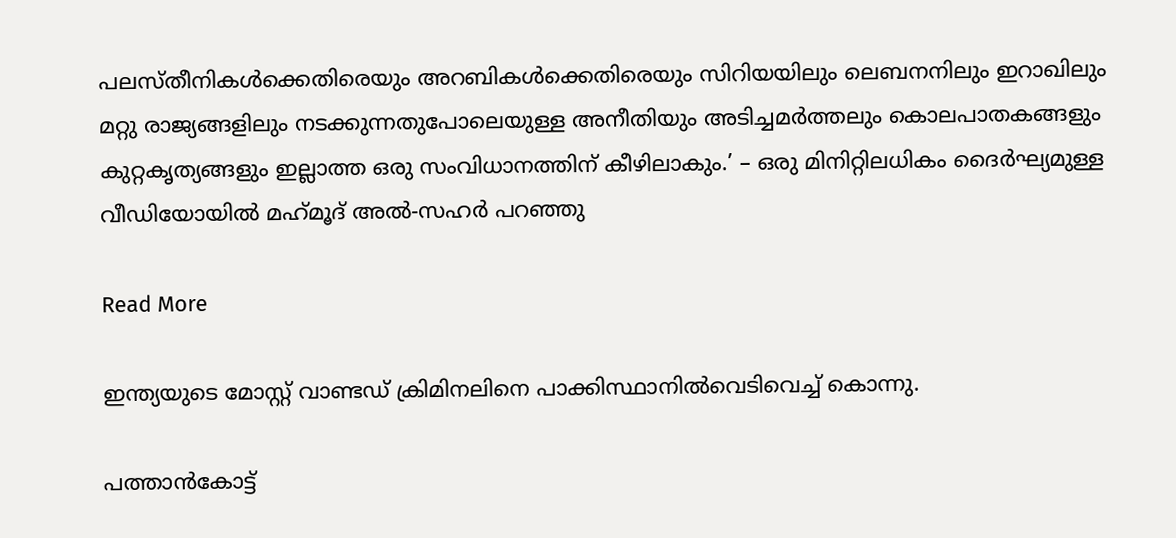പലസ്തീനികള്‍ക്കെതിരെയും അറബികള്‍ക്കെതിരെയും സിറിയയിലും ലെബനനിലും ഇറാഖിലും മറ്റു രാജ്യങ്ങളിലും നടക്കുന്നതുപോലെയുള്ള അനീതിയും അടിച്ചമര്‍ത്തലും കൊലപാതകങ്ങളും കുറ്റകൃത്യങ്ങളും ഇല്ലാത്ത ഒരു സംവിധാനത്തിന് കീഴിലാകും.’ – ഒരു മിനിറ്റിലധികം ദൈര്‍ഘ്യമുള്ള വീഡിയോയില്‍ മഹ്‌മൂദ് അല്‍-സഹര്‍ പറഞ്ഞു

Read More

ഇന്ത്യയുടെ മോസ്റ്റ് വാണ്ടഡ് ക്രിമിനലിനെ പാക്കിസ്ഥാനിൽവെടിവെച്ച് കൊന്നു.

പത്താൻകോട്ട്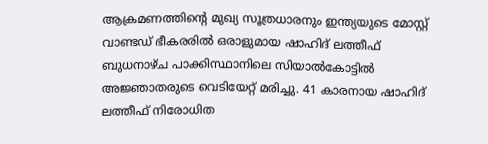ആക്രമണത്തിന്റെ മുഖ്യ സൂത്രധാരനും ഇന്ത്യയുടെ മോസ്റ്റ് വാണ്ടഡ് ഭീകരരിൽ ഒരാളുമായ ഷാഹിദ് ലത്തീഫ് ബുധനാഴ്ച പാക്കിസ്ഥാനിലെ സിയാൽകോട്ടിൽ അജ്ഞാതരുടെ വെടിയേറ്റ് മരിച്ചു. 41 കാരനായ ഷാഹിദ് ലത്തീഫ് നിരോധിത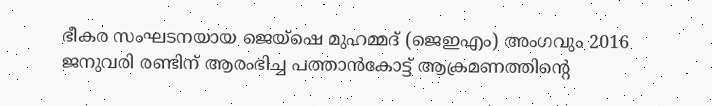ഭീകര സംഘടനയായ ജെയ്‌ഷെ മുഹമ്മദ് (ജെഇഎം) അംഗവും 2016 ജനുവരി രണ്ടിന് ആരംഭിച്ച പത്താൻകോട്ട് ആക്രമണത്തിന്റെ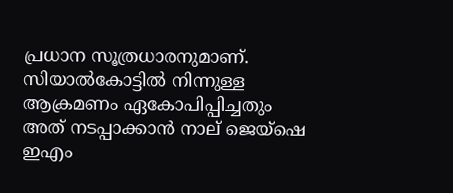പ്രധാന സൂത്രധാരനുമാണ്. സിയാൽകോട്ടിൽ നിന്നുള്ള ആക്രമണം ഏകോപിപ്പിച്ചതും അത് നടപ്പാക്കാൻ നാല് ജെയ്‌ഷെ ഇഎം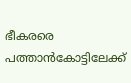ഭീകരരെ പത്താൻകോട്ടിലേക്ക്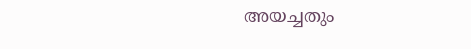അയച്ചതും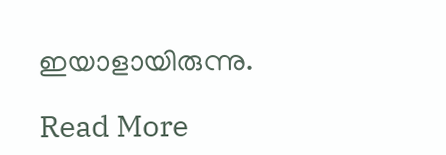ഇയാളായിരുന്നു.

Read More